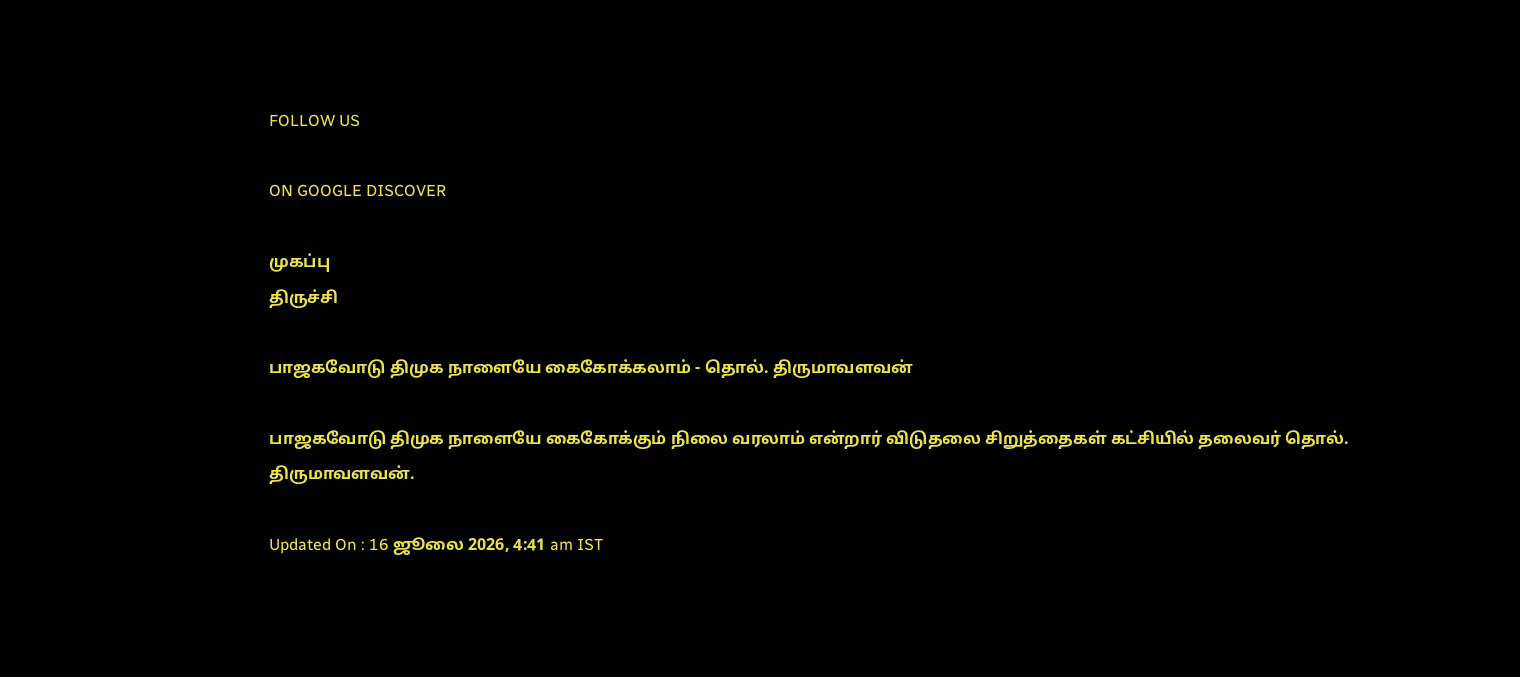FOLLOW US

ON GOOGLE DISCOVER

முகப்பு
திருச்சி

பாஜகவோடு திமுக நாளையே கைகோக்கலாம் - தொல். திருமாவளவன்

பாஜகவோடு திமுக நாளையே கைகோக்கும் நிலை வரலாம் என்றார் விடுதலை சிறுத்தைகள் கட்சியில் தலைவர் தொல். திருமாவளவன்.

Updated On : 16 ஜூலை 2026, 4:41 am IST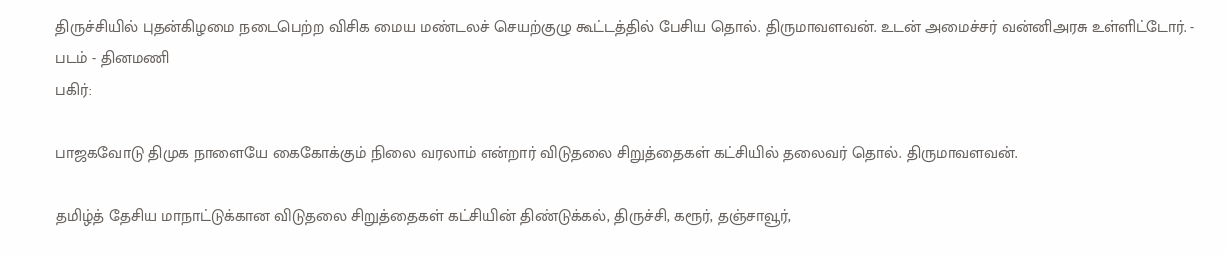திருச்சியில் புதன்கிழமை நடைபெற்ற விசிக மைய மண்டலச் செயற்குழு கூட்டத்தில் பேசிய தொல். திருமாவளவன். உடன் அமைச்சர் வன்னிஅரசு உள்ளிட்டோர். - படம் - தினமணி
பகிர்:

பாஜகவோடு திமுக நாளையே கைகோக்கும் நிலை வரலாம் என்றார் விடுதலை சிறுத்தைகள் கட்சியில் தலைவர் தொல். திருமாவளவன்.

தமிழ்த் தேசிய மாநாட்டுக்கான விடுதலை சிறுத்தைகள் கட்சியின் திண்டுக்கல், திருச்சி, கரூர், தஞ்சாவூர்,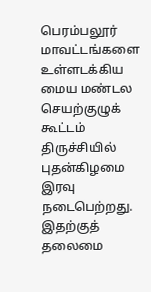பெரம்பலூர் மாவட்டங்களை உள்ளடக்கிய மைய மண்டல செயற்குழுக் கூட்டம் திருச்சியில் புதன்கிழமை இரவு நடைபெற்றது. இதற்குத் தலைமை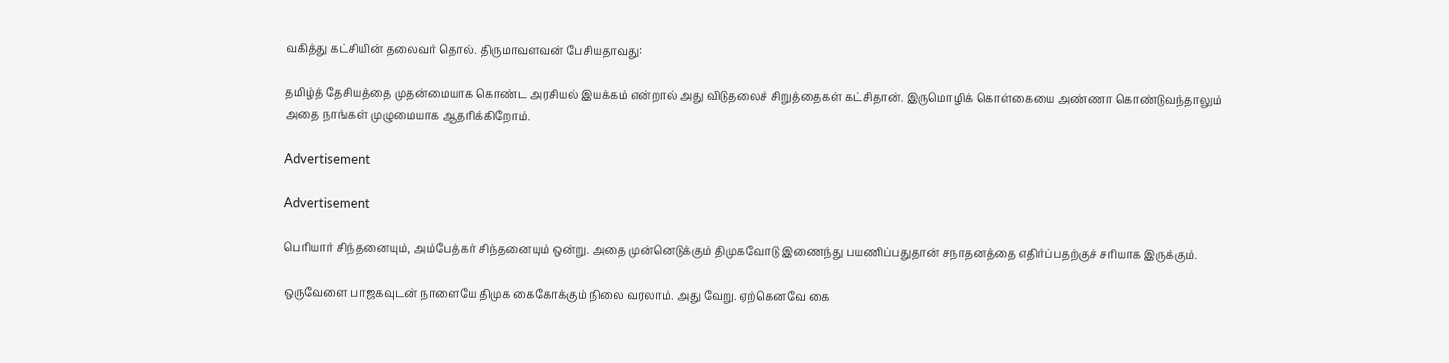வகித்து கட்சியின் தலைவர் தொல். திருமாவளவன் பேசியதாவது:

தமிழ்த் தேசியத்தை முதன்மையாக கொண்ட அரசியல் இயக்கம் என்றால் அது விடுதலைச் சிறுத்தைகள் கட்சிதான். இருமொழிக் கொள்கையை அண்ணா கொண்டுவந்தாலும் அதை நாங்கள் முழுமையாக ஆதரிக்கிறோம்.

Advertisement

Advertisement

பெரியார் சிந்தனையும், அம்பேத்கர் சிந்தனையும் ஒன்று. அதை முன்னெடுக்கும் திமுகவோடு இணைந்து பயணிப்பதுதான் சநாதனத்தை எதிர்ப்பதற்குச் சரியாக இருக்கும்.

ஒருவேளை பாஜகவுடன் நாளையே திமுக கைகோக்கும் நிலை வரலாம். அது வேறு. ஏற்கெனவே கை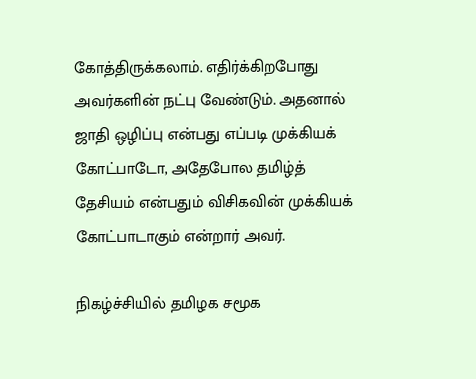கோத்திருக்கலாம். எதிர்க்கிறபோது அவர்களின் நட்பு வேண்டும். அதனால் ஜாதி ஒழிப்பு என்பது எப்படி முக்கியக் கோட்பாடோ, அதேபோல தமிழ்த் தேசியம் என்பதும் விசிகவின் முக்கியக் கோட்பாடாகும் என்றார் அவர்.

நிகழ்ச்சியில் தமிழக சமூக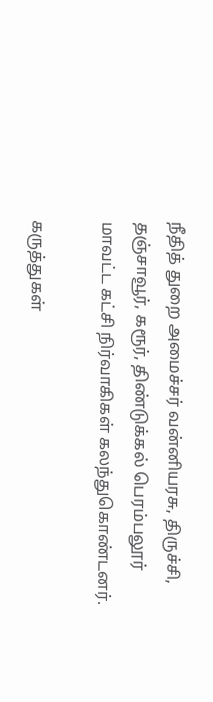நீதித் துறை அமைச்சர் வன்னியரசு, திருச்சி, தஞ்சாவூர், கரூர், திண்டுக்கல் பெரம்பலூர் மாவட்ட கட்சி நிர்வாகிகள் கலந்துகொண்டனர்.

கருத்துகள்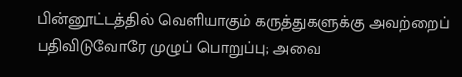பின்னூட்டத்தில் வெளியாகும் கருத்துகளுக்கு அவற்றைப் பதிவிடுவோரே முழுப் பொறுப்பு; அவை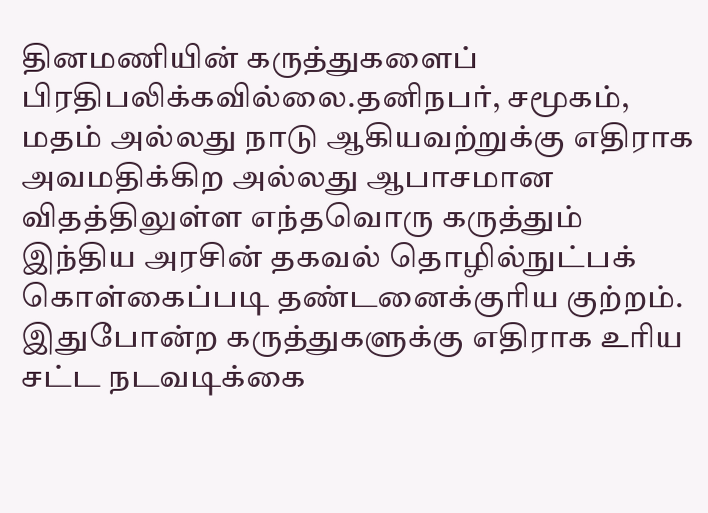தினமணியின் கருத்துகளைப் பிரதிபலிக்கவில்லை.தனிநபர், சமூகம், மதம் அல்லது நாடு ஆகியவற்றுக்கு எதிராக அவமதிக்கிற அல்லது ஆபாசமான விதத்திலுள்ள எந்தவொரு கருத்தும் இந்திய அரசின் தகவல் தொழில்நுட்பக் கொள்கைப்படி தண்டனைக்குரிய குற்றம். இதுபோன்ற கருத்துகளுக்கு எதிராக உரிய சட்ட நடவடிக்கை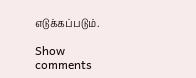எடுக்கப்படும்.

Show comments